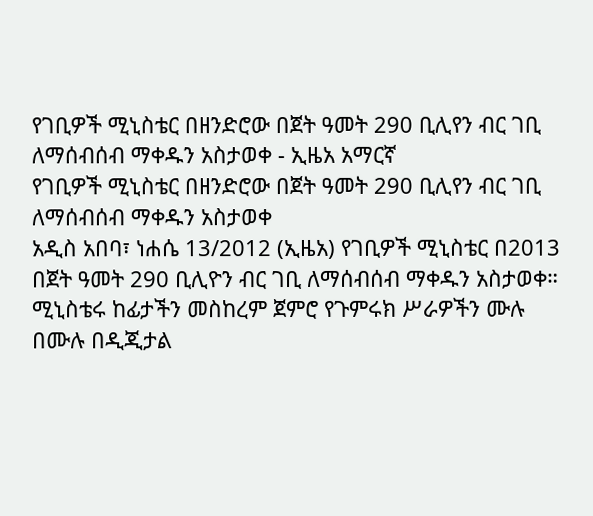የገቢዎች ሚኒስቴር በዘንድሮው በጀት ዓመት 290 ቢሊየን ብር ገቢ ለማሰብሰብ ማቀዱን አስታወቀ - ኢዜአ አማርኛ
የገቢዎች ሚኒስቴር በዘንድሮው በጀት ዓመት 290 ቢሊየን ብር ገቢ ለማሰብሰብ ማቀዱን አስታወቀ
አዲስ አበባ፣ ነሐሴ 13/2012 (ኢዜአ) የገቢዎች ሚኒስቴር በ2013 በጀት ዓመት 290 ቢሊዮን ብር ገቢ ለማሰብሰብ ማቀዱን አስታወቀ።
ሚኒስቴሩ ከፊታችን መስከረም ጀምሮ የጉምሩክ ሥራዎችን ሙሉ በሙሉ በዲጂታል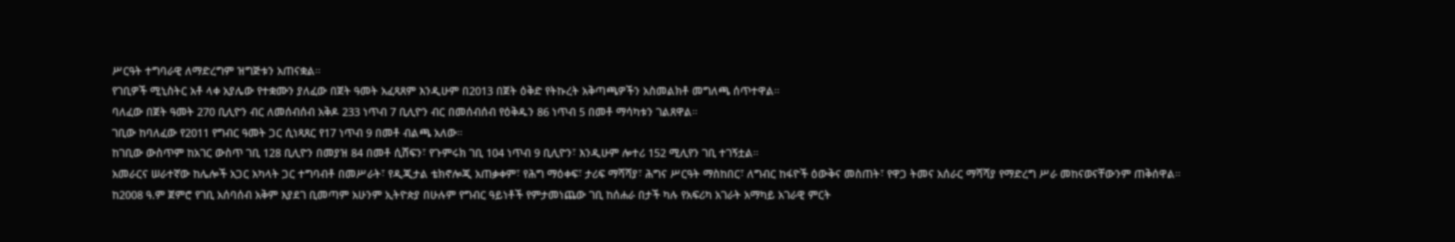ሥርዓት ተግባራዊ ለማድረግም ዝግጅቱን አጠናቋል።
የገቢዎች ሚኒስትር አቶ ላቀ አያሌው የተቋሙን ያለፈው በጀት ዓመት አፈጻጸም እንዲሁም በ2013 በጀት ዕቅድ የትኩረት አቅጣጫዎችን አስመልክቶ መግለጫ ሰጥተዋል።
ባለፈው በጀት ዓመት 270 ቢሊዮን ብር ለመሰብሰብ አቅዶ 233 ነጥብ 7 ቢሊዮን ብር በመሰብሰብ የዕቅዱን 86 ነጥብ 5 በመቶ ማሳካቱን ገልጸዋል።
ገቢው ከባለፈው የ2011 የግብር ዓመት ጋር ሲነጻጸር የ17 ነጥብ 9 በመቶ ብልጫ አለው።
ከገቢው ውስጥም ከአገር ውስጥ ገቢ 128 ቢሊዮን በመያዝ 84 በመቶ ሲሸፍን፣ የጉምሩክ ገቢ 104 ነጥብ 9 ቢሊዮን፣ እንዲሁም ሎተሪ 152 ሚሊየን ገቢ ተገኝቷል።
አመራርና ሠራተኛው ከሌሎች አጋር አካላት ጋር ተግባብቶ በመሥራት፣ የዲጂታል ቴክኖሎጂ አጠቃቀም፣ የሕግ ማዕቀፍ፣ ታሪፍ ማሻሻያ፣ ሕግና ሥርዓት ማስከበር፣ ለግብር ከፋዮች ዕውቅና መስጠት፣ የዋጋ ትመና አሰራር ማሻሻያ የማድረግ ሥራ መከናወናቸውንም ጠቅሰዋል።
ከ2008 ዓ.ም ጀምሮ የገቢ አሰባሰብ አቅም እያደገ ቢመጣም አሁንም ኢትዮጵያ በሁሉም የግብር ዓይነቶች የምታመነጨው ገቢ ከሰሐራ በታች ካሉ የአፍሪካ አገራት አማካይ አገራዊ ምርት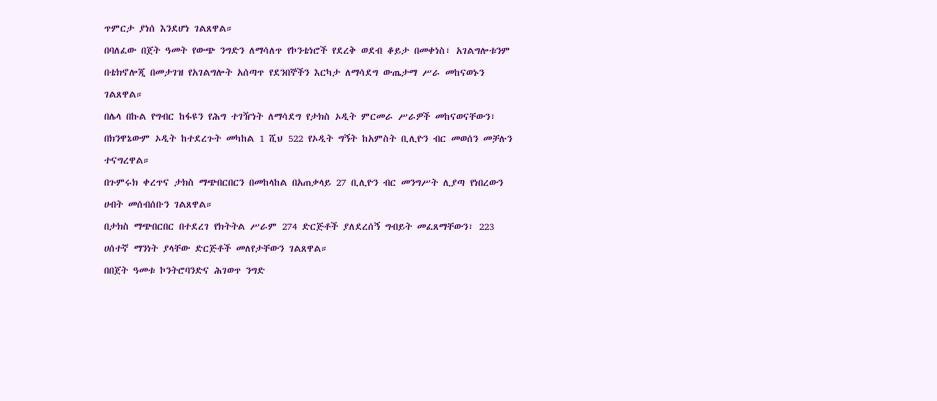ጥምርታ ያነሰ እንደሆነ ገልጸዋል።
በባለፈው በጀት ዓመት የውጭ ንግድን ለማሳለጥ የኮንቴነሮች የደረቅ ወደብ ቆይታ በመቀነስ፣ አገልግሎቱንም በቴክኖሎጂ በመታገዝ የአገልግሎት አሰጣጥ የደንበኞችን እርካታ ለማሳደግ ውጤታማ ሥራ መከናወኑን ገልጸዋል።
በሌላ በኩል የግብር ከፋዩን የሕግ ተገዥነት ለማሳደግ የታክስ ኦዲት ምርመራ ሥራዎች መከናወናቸውን፣ በክንዋኔውም ኦዲት ከተደረጉት መካከል 1 ሺህ 522 የኦዲት ግኝት ከአምስት ቢሊዮን ብር መወሰን መቻሉን ተናግረዋል።
በጉምሩክ ቀረጥና ታክስ ማጭበርበርን በመከላከል በአጠቃላይ 27 ቢሊዮን ብር መንግሥት ሊያጣ የነበረውን ሀብት መሰብሰቡን ገልጸዋል።
በታክስ ማጭበርበር በተደረገ የክትትል ሥራም 274 ድርጅቶች ያለደረሰኝ ግብይት መፈጸማቸውን፣ 223 ሀሰተኛ ማንነት ያላቸው ድርጅቶች መለየታቸውን ገልጸዋል።
በበጀት ዓመቱ ኮንትሮባንድና ሕገወጥ ንግድ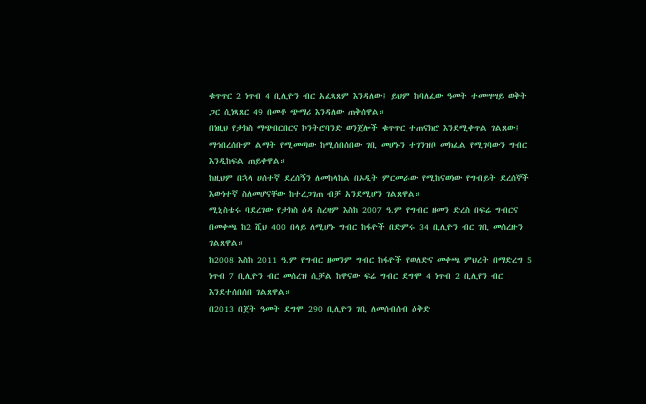ቁጥጥር 2 ነጥብ 4 ቢሊዮን ብር አፈጻጸም እንዳለው፤ ይህም ከባለፈው ዓመት ተመሣሣይ ወቅት ጋር ሲነጻጸር 49 በመቶ ጭማሪ እንዳለው ጠቅሰዋል።
በነዚህ የታክስ ማጭበርበርና ኮንትሮባንድ ወንጀሎች ቁጥጥር ተጠናክሮ እንደሚቀጥል ገልጸው፤ ማኅበረሰቡም ልማት የሚመጣው ከሚሰበሰበው ገቢ መሆኑን ተገንዝቦ መክፈል የሚገባውን ግብር እንዲከፍል ጠይቀዋል።
ከዚህም በኋላ ሀሰተኛ ደረሰኝን ለመከላከል በኦዲት ምርመራው የሚከናወነው የግብይት ደረሰኞች እውነተኛ ስለመሆናቸው ከተረጋገጠ ብቻ አንደሚሆን ገልጸዋል።
ሚኒስቴሩ ባደረገው የታክስ ዕዳ ስረዛም እስከ 2007 ዓ.ም የግብር ዘመን ድረስ በፍሬ ግብርና በመቀጫ ከ2 ሺህ 400 በላይ ለሚሆኑ ግብር ከፋዮች በድምሩ 34 ቢሊዮን ብር ገቢ መሰረዙን ገልጸዋል።
ከ2008 እስከ 2011 ዓ.ም የግብር ዘመንም ግብር ከፋዮች የወለድና መቀጫ ምህረት በማድረግ 5 ነጥብ 7 ቢሊዮን ብር መሰረዝ ሲቻል ከዋናው ፍሬ ግብር ደግሞ 4 ነጥብ 2 ቢሊየን ብር እንደተሰበሰበ ገልጸዋል።
በ2013 በጀት ዓመት ደግሞ 290 ቢሊዮን ገቢ ለመሰብሰብ ዕቅድ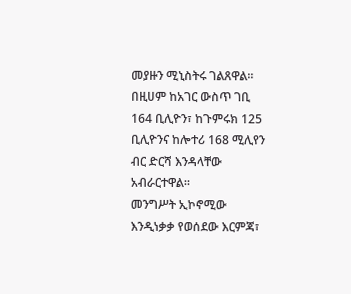መያዙን ሚኒስትሩ ገልጸዋል።
በዚሀም ከአገር ውስጥ ገቢ 164 ቢሊዮን፣ ከጉምሩክ 125 ቢሊዮንና ከሎተሪ 168 ሚሊየን ብር ድርሻ እንዳላቸው አብራርተዋል።
መንግሥት ኢኮኖሚው እንዲነቃቃ የወሰደው እርምጃ፣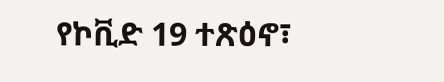የኮቪድ 19 ተጽዕኖ፣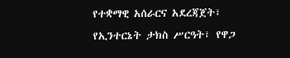የተቋማዊ አሰራርና አደረጃጀት፣ የኢንተርኔት ታክስ ሥርዓት፣ የዋጋ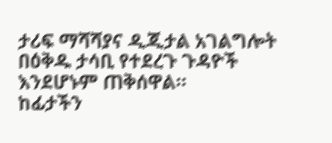ታሪፍ ማሻሻያና ዲጂታል አገልግሎት በዕቅዱ ታሳቢ የተደረጉ ጉዳዮች እንደሆኑም ጠቅሰዋል።
ከፊታችን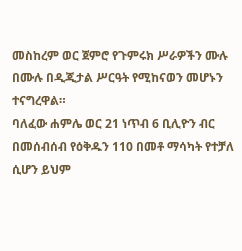መስከረም ወር ጀምሮ የጉምሩክ ሥራዎችን ሙሉ በሙሉ በዲጂታል ሥርዓት የሚከናወን መሆኑን ተናግረዋል።
ባለፈው ሐምሌ ወር 21 ነጥብ 6 ቢሊዮን ብር በመሰብሰብ የዕቅዱን 110 በመቶ ማሳካት የተቻለ ሲሆን ይህም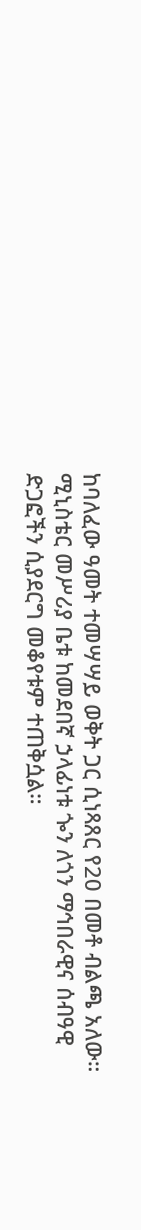ከባለፈው ዓመት ተመሣሣይ ወቅት ጋር ሲነጻጸር የ20 በመቶ ብልጫ አለው።
ሚኒስቴር መሥሪያ ቤቱ ከመደበኛ ኃላፊነቱ ጐን ለጎን ማኅበራዊና ሰብዓዊ ድጋፎችን ሲያደርግ መቆየቱም ተጠቅሷል።